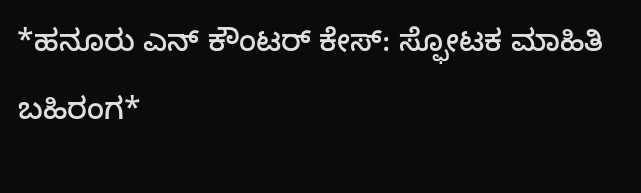*ಹನೂರು ಎನ್ ಕೌಂಟರ್ ಕೇಸ್: ಸ್ಫೋಟಕ ಮಾಹಿತಿ ಬಹಿರಂಗ*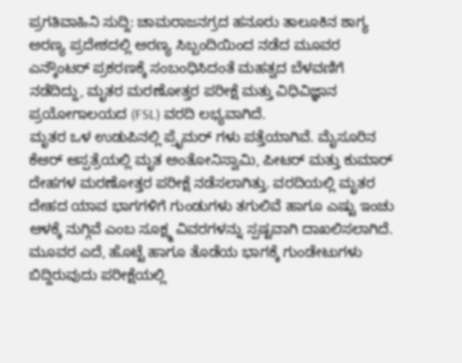ಪ್ರಗತಿವಾಹಿನಿ ಸುದ್ದಿ: ಚಾಮರಾಜನಗ್ರದ ಹನೂರು ತಾಲೂಕಿನ ಶಾಗ್ಯ ಅರಣ್ಯ ಪ್ರದೇಶದಲ್ಲಿ ಅರಣ್ಯ ಸಿಬ್ಬಂದಿಯಿಂದ ನಡೆದ ಮೂವರ ಎನ್ಕೌಂಟರ್ ಪ್ರಕರಣಕ್ಕೆ ಸಂಬಂಧಿಸಿದಂತೆ ಮಹತ್ವದ ಬೆಳವಣಿಗೆ ನಡೆದಿದ್ದು, ಮೃತರ ಮರಣೋತ್ತರ ಪರೀಕ್ಷೆ ಮತ್ತು ವಿಧಿವಿಜ್ಞಾನ ಪ್ರಯೋಗಾಲಯದ (FSL) ವರದಿ ಲಭ್ಯವಾಗಿದೆ.
ಮೃತರ ಒಳ ಉಡುಪಿನಲ್ಲಿ ಪ್ರೈಮರ್ ಗಳು ಪತ್ತೆಯಾಗಿವೆ. ಮೈಸೂರಿನ ಕೆಆರ್ ಆಸ್ಪತ್ರೆಯಲ್ಲಿ ಮೃತ ಅಂತೋನಿಸ್ವಾಮಿ, ಪೀಟರ್ ಮತ್ತು ಕುಮಾರ್ ದೇಹಗಳ ಮರಣೋತ್ತರ ಪರೀಕ್ಷೆ ನಡೆಸಲಾಗಿತ್ತು. ವರದಿಯಲ್ಲಿ ಮೃತರ ದೇಹದ ಯಾವ ಭಾಗಗಳಿಗೆ ಗುಂಡುಗಳು ತಗುಲಿವೆ ಹಾಗೂ ಎಷ್ಟು ಇಂಚು ಆಳಕ್ಕೆ ನುಗ್ಗಿವೆ ಎಂಬ ಸೂಕ್ಷ್ಮ ವಿವರಗಳನ್ನು ಸ್ಪಷ್ಟವಾಗಿ ದಾಖಲಿಸಲಾಗಿದೆ. ಮೂವರ ಎದೆ, ಹೊಟ್ಟೆ ಹಾಗೂ ತೊಡೆಯ ಭಾಗಕ್ಕೆ ಗುಂಡೇಟುಗಳು ಬಿದ್ದಿರುವುದು ಪರೀಕ್ಷೆಯಲ್ಲಿ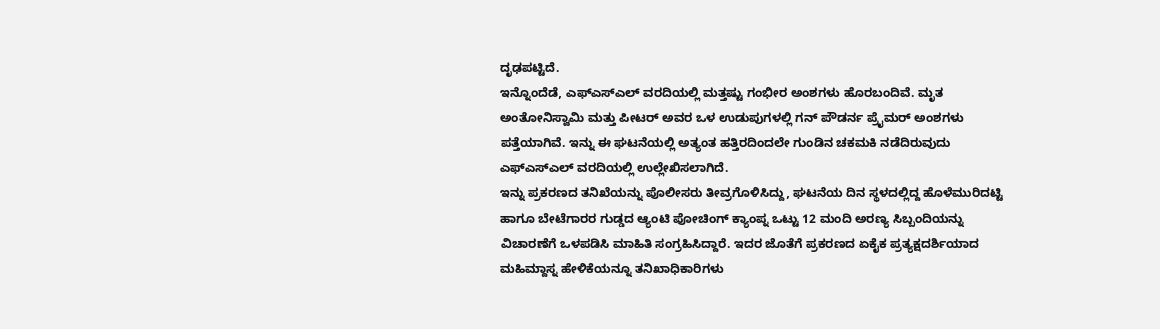ದೃಢಪಟ್ಟಿದೆ.
ಇನ್ನೊಂದೆಡೆ, ಎಫ್ಎಸ್ಎಲ್ ವರದಿಯಲ್ಲಿ ಮತ್ತಷ್ಟು ಗಂಭೀರ ಅಂಶಗಳು ಹೊರಬಂದಿವೆ. ಮೃತ ಅಂತೋನಿಸ್ವಾಮಿ ಮತ್ತು ಪೀಟರ್ ಅವರ ಒಳ ಉಡುಪುಗಳಲ್ಲಿ ಗನ್ ಪೌಡರ್ನ ಪ್ರೈಮರ್ ಅಂಶಗಳು ಪತ್ತೆಯಾಗಿವೆ. ಇನ್ನು ಈ ಘಟನೆಯಲ್ಲಿ ಅತ್ಯಂತ ಹತ್ತಿರದಿಂದಲೇ ಗುಂಡಿನ ಚಕಮಕಿ ನಡೆದಿರುವುದು ಎಫ್ಎಸ್ಎಲ್ ವರದಿಯಲ್ಲಿ ಉಲ್ಲೇಖಿಸಲಾಗಿದೆ.
ಇನ್ನು ಪ್ರಕರಣದ ತನಿಖೆಯನ್ನು ಪೊಲೀಸರು ತೀವ್ರಗೊಳಿಸಿದ್ದು, ಘಟನೆಯ ದಿನ ಸ್ಥಳದಲ್ಲಿದ್ದ ಹೊಳೆಮುರಿದಟ್ಟಿ ಹಾಗೂ ಬೇಟೆಗಾರರ ಗುಡ್ಡದ ಆ್ಯಂಟಿ ಪೋಚಿಂಗ್ ಕ್ಯಾಂಪ್ನ ಒಟ್ಟು 12 ಮಂದಿ ಅರಣ್ಯ ಸಿಬ್ಬಂದಿಯನ್ನು ವಿಚಾರಣೆಗೆ ಒಳಪಡಿಸಿ ಮಾಹಿತಿ ಸಂಗ್ರಹಿಸಿದ್ದಾರೆ. ಇದರ ಜೊತೆಗೆ ಪ್ರಕರಣದ ಏಕೈಕ ಪ್ರತ್ಯಕ್ಷದರ್ಶಿಯಾದ ಮಹಿಮ್ದಾಸ್ನ ಹೇಳಿಕೆಯನ್ನೂ ತನಿಖಾಧಿಕಾರಿಗಳು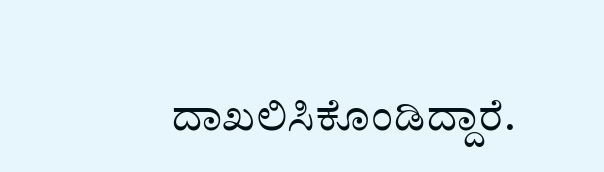ದಾಖಲಿಸಿಕೊಂಡಿದ್ದಾರೆ.